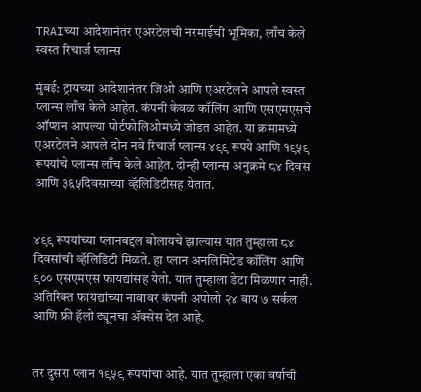TRAIच्या आदेशानंतर एअरटेलची नरमाईची भूमिका, लाँच केले स्वस्त रिचार्ज प्लान्स

मुंबई: ट्रायच्या आदेशानंतर जिओ आणि एअरटेलने आपले स्वस्त प्लान्स लाँच केले आहेत. कंपनी केवळ कॉलिंग आणि एसएमएसचे ऑप्शन आपल्या पोर्टफोलिओमध्ये जोडत आहेत. या क्रमामध्ये एअरटेलने आपले दोन नवे रिचार्ज प्लान्स ४९९ रूपये आणि १९५९ रूपयांचे प्लान्स लाँच केले आहेत. दोन्ही प्लान्स अनुक्रमे ८४ दिवस आणि ३६५दिवसाच्या व्हॅलिडिटीसह येतात.


४९९ रूपयांच्या प्लानबद्दल बोलायचे झाल्यास यात तुम्हाला ८४ दिवसांची व्हॅलिडिटी मिळते. हा प्लान अनलिमिटेड कॉलिंग आणि ९०० एसएमएस फायद्यांसह येतो. यात तुम्हाला डेटा मिळणार नाही. अतिरिक्त फायद्यांच्या नावावर कंपनी अपोलो २४ बाय ७ सर्कल आणि फ्री हॅलो ट्यूनचा ॲक्सेस देत आहे.


तर दुसरा प्लान १९५९ रूपयांचा आहे. यात तुम्हाला एका वर्षाची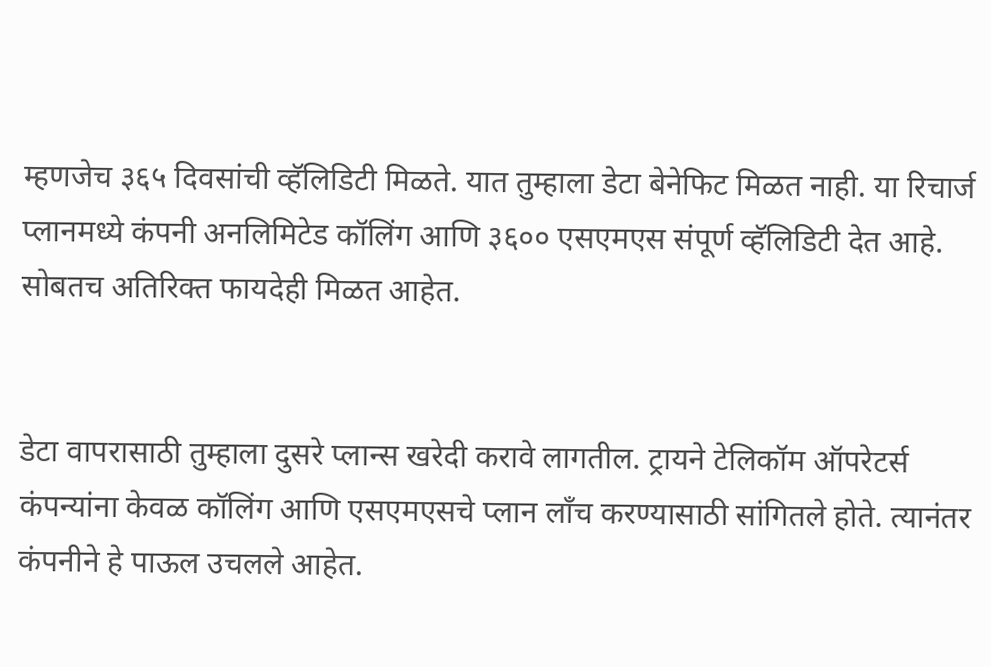म्हणजेच ३६५ दिवसांची व्हॅलिडिटी मिळते. यात तुम्हाला डेटा बेनेफिट मिळत नाही. या रिचार्ज प्लानमध्ये कंपनी अनलिमिटेड कॉलिंग आणि ३६०० एसएमएस संपूर्ण व्हॅलिडिटी देत आहे. सोबतच अतिरिक्त फायदेही मिळत आहेत.


डेटा वापरासाठी तुम्हाला दुसरे प्लान्स खरेदी करावे लागतील. ट्रायने टेलिकॉम ऑपरेटर्स कंपन्यांना केवळ कॉलिंग आणि एसएमएसचे प्लान लाँच करण्यासाठी सांगितले होते. त्यानंतर कंपनीने हे पाऊल उचलले आहेत.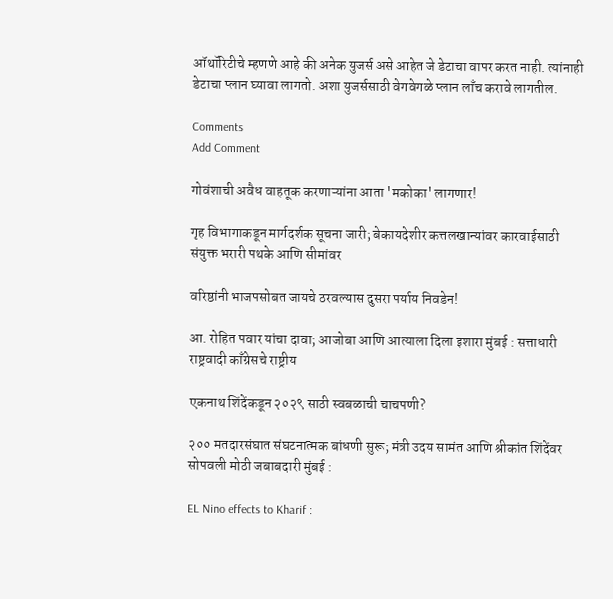ऑथॉरिटीचे म्हणणे आहे की अनेक युजर्स असे आहेत जे डेटाचा वापर करत नाही. त्यांनाही डेटाचा प्लान घ्यावा लागतो. अशा युजर्ससाठी वेगवेगळे प्लान लाँच करावे लागतील.

Comments
Add Comment

गोवंशाची अवैध वाहतूक करणाऱ्यांना आता 'मकोका' लागणार!

गृह विभागाकडून मार्गदर्शक सूचना जारी; बेकायदेशीर कत्तलखान्यांवर कारवाईसाठी संयुक्त भरारी पथके आणि सीमांवर

वरिष्ठांनी भाजपसोबत जायचे ठरवल्यास दुसरा पर्याय निवडेन!

आ. रोहित पवार यांचा दावा; आजोबा आणि आत्याला दिला इशारा मुंबई : सत्ताधारी राष्ट्रवादी काँग्रेसचे राष्ट्रीय

एकनाथ शिंदेंकडून २०२९ साठी स्वबळाची चाचपणी?

२०० मतदारसंघात संघटनात्मक बांधणी सुरू; मंत्री उदय सामंत आणि श्रीकांत शिंदेंवर सोपवली मोठी जबाबदारी मुंबई :

EL Nino effects to Kharif :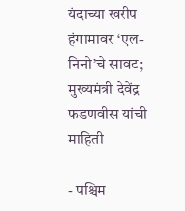यंदाच्या खरीप हंगामावर ‘एल-निनो’चे सावट; मुख्यमंत्री देवेंद्र फडणवीस यांची माहिती

- पश्चिम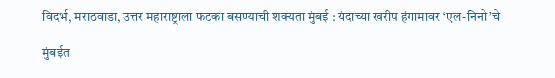विदर्भ, मराठवाडा, उत्तर महाराष्ट्राला फटका बसण्याची शक्यता मुंबई : यंदाच्या खरीप हंगामावर ‘एल-निनो’चे

मुंबईत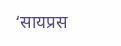‘सायप्रस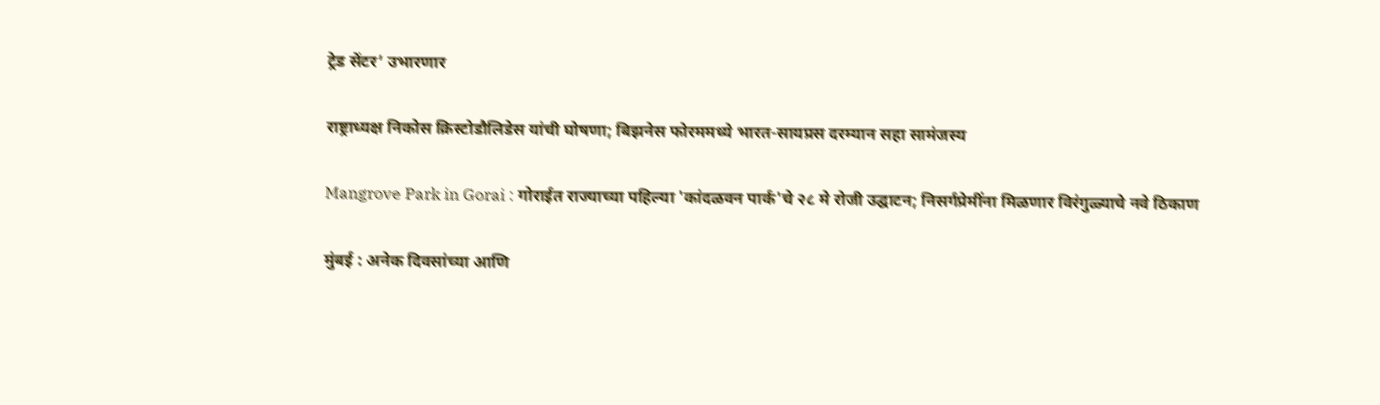ट्रेड सेंटर’ उभारणार

राष्ट्राध्यक्ष निकोस क्रिस्टोडौलिडेस यांची घोषणा; बिझनेस फोरममध्ये भारत-सायप्रस दरम्यान सहा सामंजस्य

Mangrove Park in Gorai : गोराईत राज्याच्या पहिल्या 'कांदळवन पार्क'चे २८ मे रोजी उद्घाटन; निसर्गप्रेमींना मिळणार विरंगुळ्याचे नवे ठिकाण

मुंबई : अनेक दिवसांच्या आणि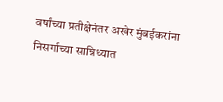वर्षांच्या प्रतीक्षेनंतर अखेर मुंबईकरांना निसर्गाच्या सान्निध्यात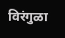विरंगुळा